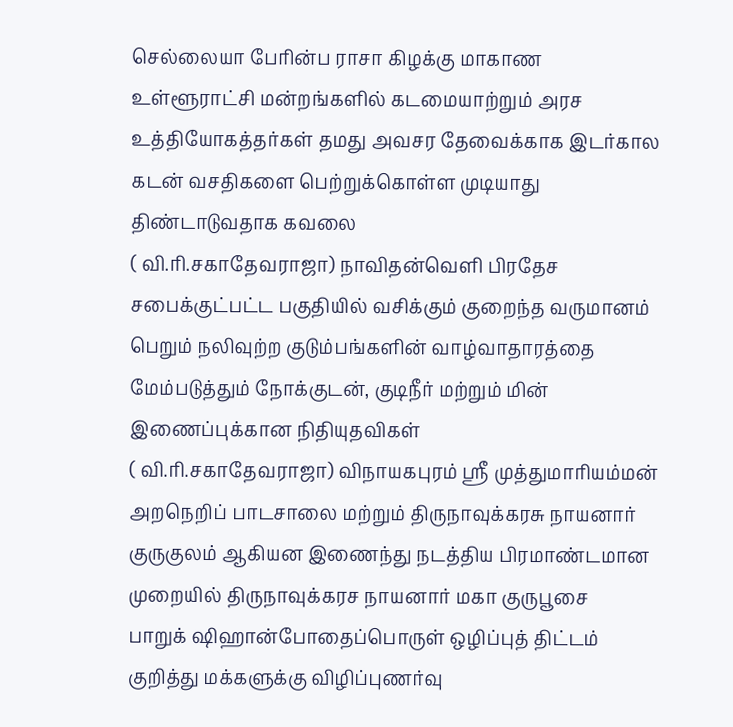செல்லையா பேரின்ப ராசா கிழக்கு மாகாண உள்ளூராட்சி மன்றங்களில் கடமையாற்றும் அரச உத்தியோகத்தர்கள் தமது அவசர தேவைக்காக இடர்கால கடன் வசதிகளை பெற்றுக்கொள்ள முடியாது திண்டாடுவதாக கவலை
( வி.ரி.சகாதேவராஜா) நாவிதன்வெளி பிரதேச சபைக்குட்பட்ட பகுதியில் வசிக்கும் குறைந்த வருமானம் பெறும் நலிவுற்ற குடும்பங்களின் வாழ்வாதாரத்தை மேம்படுத்தும் நோக்குடன், குடிநீர் மற்றும் மின் இணைப்புக்கான நிதியுதவிகள்
( வி.ரி.சகாதேவராஜா) விநாயகபுரம் ஸ்ரீ முத்துமாரியம்மன் அறநெறிப் பாடசாலை மற்றும் திருநாவுக்கரசு நாயனார் குருகுலம் ஆகியன இணைந்து நடத்திய பிரமாண்டமான முறையில் திருநாவுக்கரச நாயனார் மகா குருபூசை
பாறுக் ஷிஹான்போதைப்பொருள் ஒழிப்புத் திட்டம் குறித்து மக்களுக்கு விழிப்புணர்வு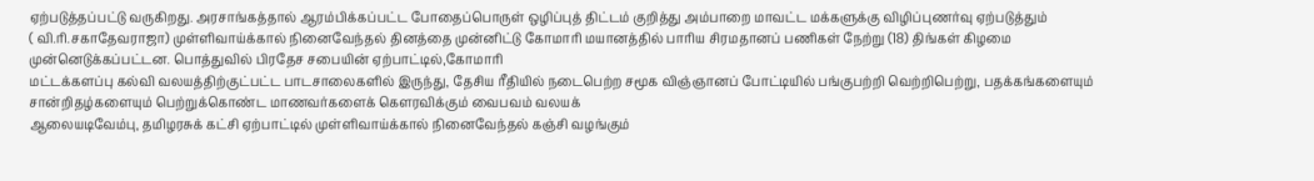ஏற்படுத்தப்பட்டு வருகிறது. அரசாங்கத்தால் ஆரம்பிக்கப்பட்ட போதைப்பொருள் ஒழிப்புத் திட்டம் குறித்து அம்பாறை மாவட்ட மக்களுக்கு விழிப்புணர்வு ஏற்படுத்தும்
( வி.ரி.சகாதேவராஜா) முள்ளிவாய்க்கால் நினைவேந்தல் தினத்தை முன்னிட்டு கோமாரி மயானத்தில் பாரிய சிரமதானப் பணிகள் நேற்று (18) திங்கள் கிழமை முன்னெடுக்கப்பட்டன. பொத்துவில் பிரதேச சபையின் ஏற்பாட்டில்,கோமாரி
மட்டக்களப்பு கல்வி வலயத்திற்குட்பட்ட பாடசாலைகளில் இருந்து, தேசிய ரீதியில் நடைபெற்ற சமூக விஞ்ஞானப் போட்டியில் பங்குபற்றி வெற்றிபெற்று, பதக்கங்களையும் சான்றிதழ்களையும் பெற்றுக்கொண்ட மாணவர்களைக் கௌரவிக்கும் வைபவம் வலயக்
ஆலையடிவேம்பு, தமிழரசுக் கட்சி ஏற்பாட்டில் முள்ளிவாய்க்கால் நினைவேந்தல் கஞ்சி வழங்கும்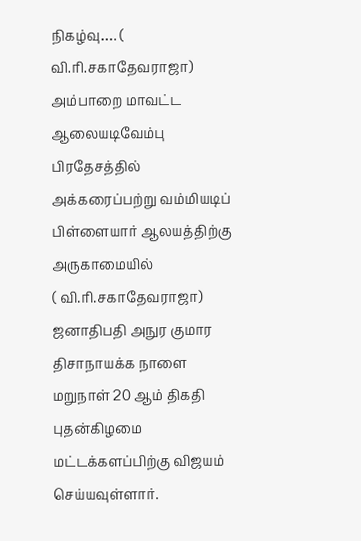நிகழ்வு…. ( வி.ரி.சகாதேவராஜா) அம்பாறை மாவட்ட ஆலையடிவேம்பு பிரதேசத்தில் அக்கரைப்பற்று வம்மியடிப் பிள்ளையார் ஆலயத்திற்கு அருகாமையில்
( வி.ரி.சகாதேவராஜா) ஜனாதிபதி அநுர குமார திசாநாயக்க நாளை மறுநாள் 20 ஆம் திகதி புதன்கிழமை மட்டக்களப்பிற்கு விஜயம் செய்யவுள்ளார்.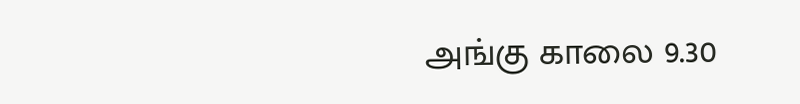அங்கு காலை 9.30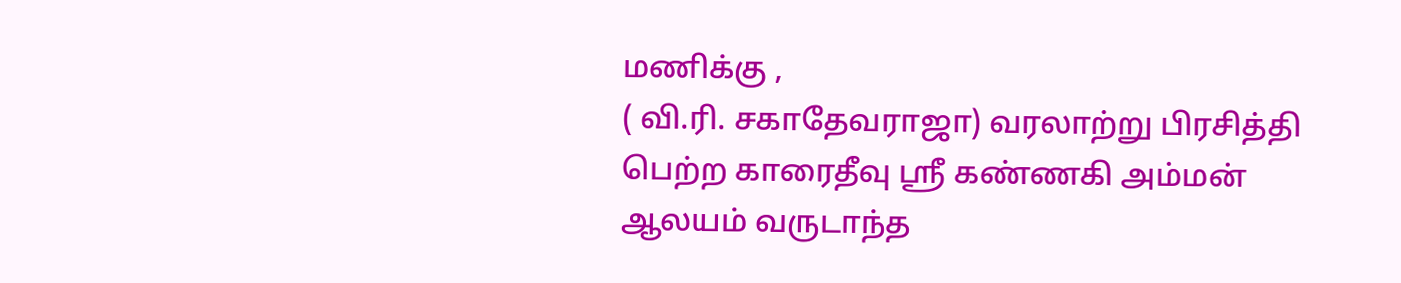மணிக்கு ,
( வி.ரி. சகாதேவராஜா) வரலாற்று பிரசித்தி பெற்ற காரைதீவு ஸ்ரீ கண்ணகி அம்மன் ஆலயம் வருடாந்த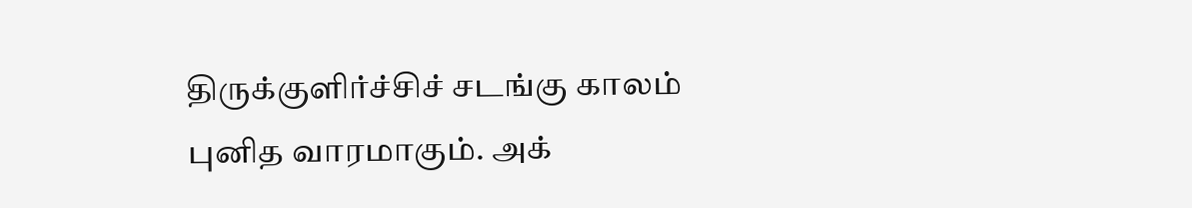திருக்குளிர்ச்சிச் சடங்கு காலம் புனித வாரமாகும். அக்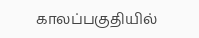காலப்பகுதியில்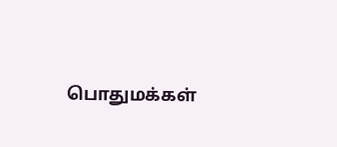பொதுமக்கள்